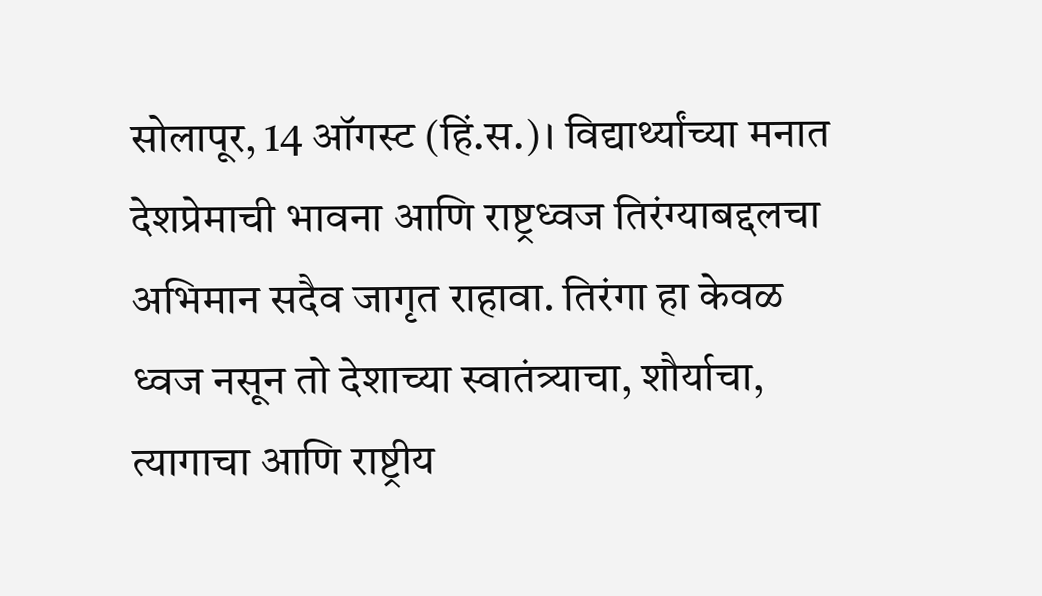सोलापूर, 14 ऑगस्ट (हिं.स.)। विद्यार्थ्यांच्या मनात देशप्रेमाची भावना आणि राष्ट्रध्वज तिरंग्याबद्दलचा अभिमान सदैव जागृत राहावा. तिरंगा हा केवळ ध्वज नसून तो देशाच्या स्वातंत्र्याचा, शौर्याचा, त्यागाचा आणि राष्ट्रीय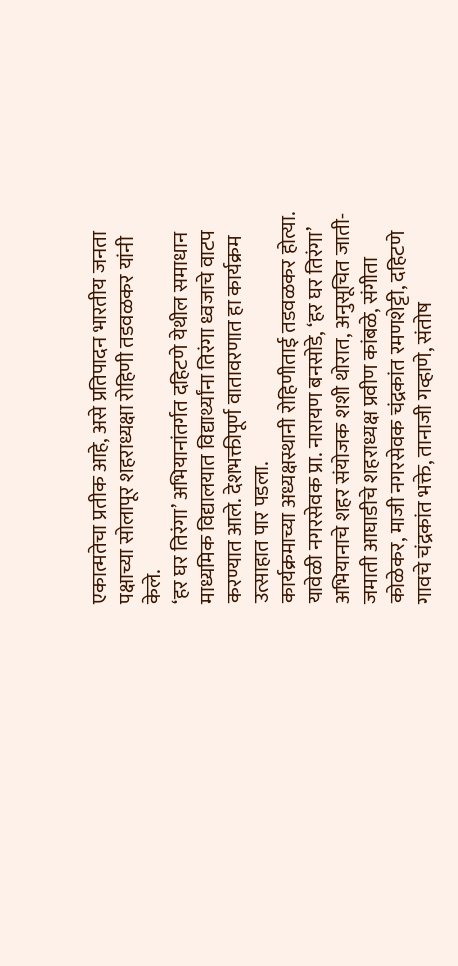एकात्मतेचा प्रतीक आहे, असे प्रतिपादन भारतीय जनता पक्षाच्या सोलापूर शहराध्यक्षा रोहिणी तडवळकर यांनी केले.
‘हर घर तिरंगा’ अभियानांतर्गत दहिटणे येथील समाधान माध्यमिक विद्यालयात विद्यार्थ्यांना तिरंगा ध्वजाचे वाटप करण्यात आले. देशभक्तीपूर्ण वातावरणात हा कार्यक्रम उत्साहात पार पडला.
कार्यक्रमाच्या अध्यक्षस्थानी रोहिणीताई तडवळकर होत्या. यावेळी नगरसेवक प्रा. नारायण बनसोडे, ‘हर घर तिरंगा’ अभियानाचे शहर संयोजक शशी थोरात, अनुसूचित जाती-जमाती आघाडीचे शहराध्यक्ष प्रवीण कांबळे, संगीता कोळेकर, माजी नगरसेवक चंद्रकांत रमणशेट्टी, दहिटणे गावचे चंद्रकांत भक्ते, तानाजी गव्हाणे, संतोष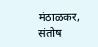मंठाळकर, संतोष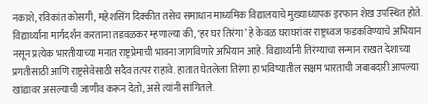नकाशे, रविकांत कोसगी, महेशसिंग दिक्कीत तसेच समाधान माध्यमिक विद्यालयाचे मुख्याध्यापक इरफान शेख उपस्थित होते.
विद्यार्थ्यांना मार्गदर्शन करताना तडवळकर म्हणाल्या की, ‘हर घर तिरंगा’ हे केवळ घराघरांवर राष्ट्रध्वज फडकविण्याचे अभियान नसून प्रत्येक भारतीयाच्या मनात राष्ट्रप्रेमाची भावना जागविणारे अभियान आहे. विद्यार्थ्यांनी तिरंग्याचा सन्मान राखत देशाच्या प्रगतीसाठी आणि राष्ट्रसेवेसाठी सदैव तत्पर राहावे. हातात घेतलेला तिरंगा हा भविष्यातील सक्षम भारताची जबाबदारी आपल्या खांद्यावर असल्याची जाणीव करून देतो, असे त्यांनी सांगितले.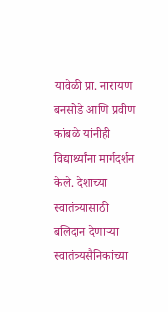यावेळी प्रा. नारायण बनसोडे आणि प्रवीण कांबळे यांनीही विद्यार्थ्यांना मार्गदर्शन केले. देशाच्या स्वातंत्र्यासाठी बलिदान देणाऱ्या स्वातंत्र्यसैनिकांच्या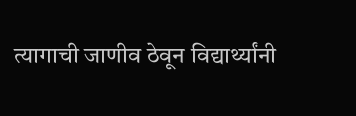त्यागाची जाणीव ठेवून विद्यार्थ्यांनी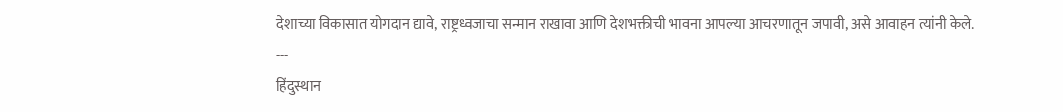देशाच्या विकासात योगदान द्यावे, राष्ट्रध्वजाचा सन्मान राखावा आणि देशभक्तीची भावना आपल्या आचरणातून जपावी, असे आवाहन त्यांनी केले.
---
हिंदुस्थान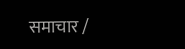समाचार /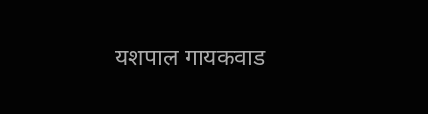यशपाल गायकवाड